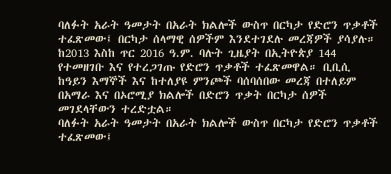ባለፉት አራት ዓመታት በአራት ክልሎች ውስጥ በርካታ የድሮን ጥቃቶች ተፈጽመው፤ በርካታ ሰላማዊ ሰዎችም እንደተገደሉ መረጃዎች ያሳያሉ። ከ2013 እስከ ጥር 2016 ዓ.ም. ባሉት ጊዜያት በኢትዮጵያ 144 የተመዘገቡ እና የተረጋገጡ የድሮን ጥቃቶች ተፈጽመዋል። ቢቢሲ ከዓይን እማኞች እና ከተለያዩ ምንጮች ባሰባሰበው መረጃ በተለይም በአማራ እና በኦሮሚያ ክልሎች በድሮን ጥቃት በርካታ ሰዎች መገደላቸውን ተረድቷል።
ባለፉት አራት ዓመታት በአራት ክልሎች ውስጥ በርካታ የድሮን ጥቃቶች ተፈጽመው፤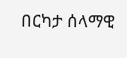በርካታ ሰላማዊ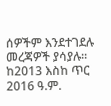ሰዎችም እንደተገደሉ መረጃዎች ያሳያሉ። ከ2013 እስከ ጥር 2016 ዓ.ም.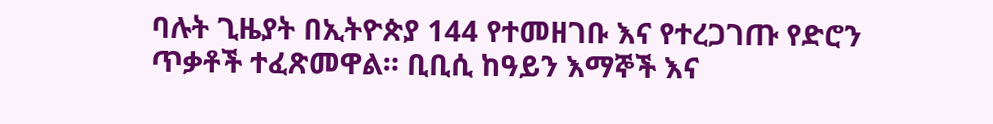ባሉት ጊዜያት በኢትዮጵያ 144 የተመዘገቡ እና የተረጋገጡ የድሮን ጥቃቶች ተፈጽመዋል። ቢቢሲ ከዓይን እማኞች እና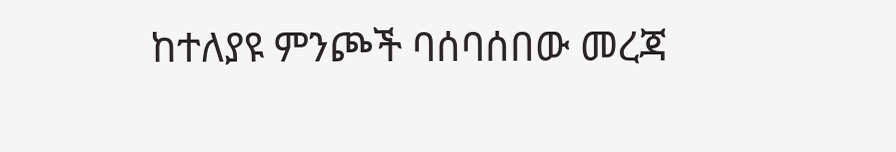ከተለያዩ ምንጮች ባሰባሰበው መረጃ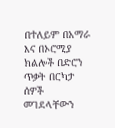በተለይም በአማራ እና በኦሮሚያ ክልሎች በድሮን ጥቃት በርካታ ሰዎች መገደላቸውን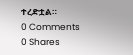ተረድቷል።
0 Comments
0 Shares